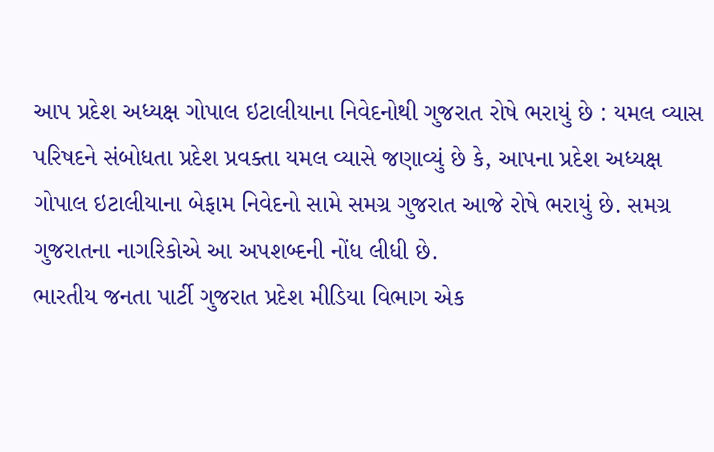આપ પ્રદેશ અધ્યક્ષ ગોપાલ ઇટાલીયાના નિવેદનોથી ગુજરાત રોષે ભરાયું છે : યમલ વ્યાસ
પરિષદને સંબોધતા પ્રદેશ પ્રવક્તા યમલ વ્યાસે જણાવ્યું છે કે, આપના પ્રદેશ અધ્યક્ષ ગોપાલ ઇટાલીયાના બેફામ નિવેદનો સામે સમગ્ર ગુજરાત આજે રોષે ભરાયું છે. સમગ્ર ગુજરાતના નાગરિકોએ આ અપશબ્દની નોંધ લીધી છે.
ભારતીય જનતા પાર્ટી ગુજરાત પ્રદેશ મીડિયા વિભાગ એક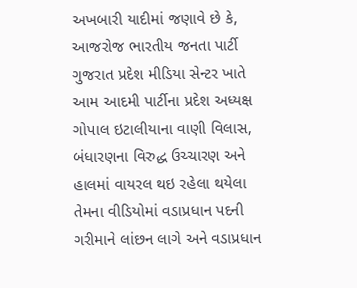અખબારી યાદીમાં જણાવે છે કે, આજરોજ ભારતીય જનતા પાર્ટી ગુજરાત પ્રદેશ મીડિયા સેન્ટર ખાતે આમ આદમી પાર્ટીના પ્રદેશ અધ્યક્ષ ગોપાલ ઇટાલીયાના વાણી વિલાસ, બંધારણના વિરુદ્ધ ઉચ્ચારણ અને હાલમાં વાયરલ થઇ રહેલા થયેલા તેમના વીડિયોમાં વડાપ્રધાન પદની ગરીમાને લાંછન લાગે અને વડાપ્રધાન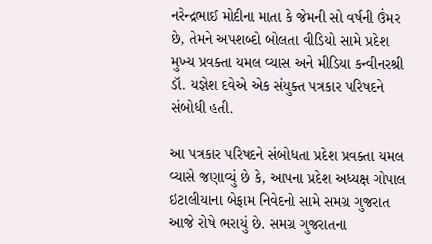નરેન્દ્રભાઈ મોદીના માતા કે જેમની સો વર્ષની ઉંમર છે, તેમને અપશબ્દો બોલતા વીડિયો સામે પ્રદેશ મુખ્ય પ્રવક્તા યમલ વ્યાસ અને મીડિયા કન્વીનરશ્રી ડૉ. યજ્ઞેશ દવેએ એક સંયુક્ત પત્રકાર પરિષદને સંબોધી હતી.

આ પત્રકાર પરિષદને સંબોધતા પ્રદેશ પ્રવક્તા યમલ વ્યાસે જણાવ્યું છે કે, આપના પ્રદેશ અધ્યક્ષ ગોપાલ ઇટાલીયાના બેફામ નિવેદનો સામે સમગ્ર ગુજરાત આજે રોષે ભરાયું છે. સમગ્ર ગુજરાતના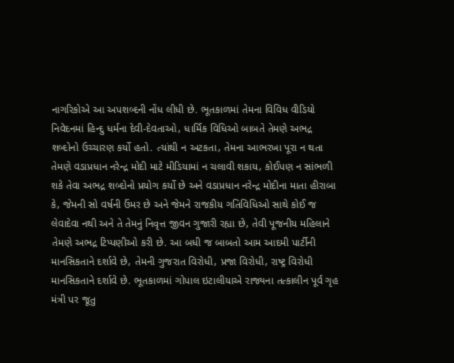નાગરિકોએ આ અપશબ્દની નોંધ લીધી છે. ભૂતકાળમાં તેમના વિવિધ વીડિયો નિવેદનમાં હિન્દુ ધર્મના દેવી-દેવતાઓ, ધાર્મિક વિધિઓ બાબતે તેમણે અભદ્ર શબ્દોનો ઉચ્ચારણ કર્યો હતો. ત્યાંથી ન અટકતા, તેમના આભરખા પૂરા ન થતા તેમણે વડાપ્રધાન નરેન્દ્ર મોદી માટે મીડિયામાં ન ચલાવી શકાય, કોઈપણ ન સાંભળી શકે તેવા અભદ્ર શબ્દોનો પ્રયોગ કર્યો છે અને વડાપ્રધાન નરેન્દ્ર મોદીના માતા હીરાબા કે, જેમની સો વર્ષની ઉંમર છે અને જેમને રાજકીય ગતિવિધિઓ સાથે કોઈ જ લેવાદેવા નથી અને તે તેમનું નિવૃત્ત જીવન ગુજારી રહ્યા છે, તેવી પૂજનીય મહિલાને તેમણે અભદ્ર ટિપ્પણીઓ કરી છે. આ બધી જ બાબતો આમ આદમી પાર્ટીની માનસિકતાને દર્શાવે છે, તેમની ગુજરાત વિરોધી, પ્રજા વિરોધી, રાષ્ટ્ર વિરોધી માનસિકતાને દર્શાવે છે. ભૂતકાળમાં ગોપાલ ઇટાલીયાએ રાજ્યના તત્કાલીન પૂર્વ ગૃહ મંત્રી પર જૂતુ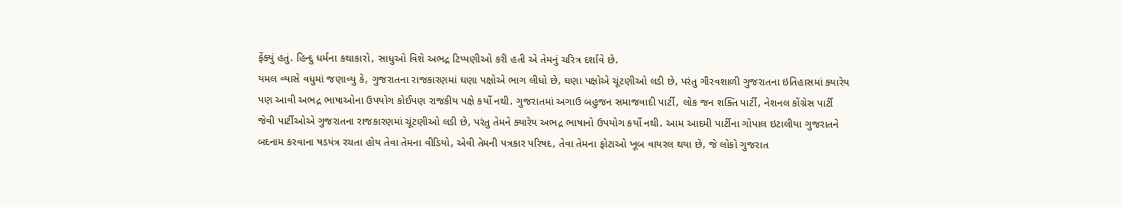ફેંક્યું હતું. હિન્દુ ધર્મના કથાકારો, સાધુઓ વિશે અભદ્ર ટિપ્પણીઓ કરી હતી એ તેમનું ચરિત્ર દર્શાવે છે.
યમલ વ્યાસે વધુમાં જણાવ્યુ કે, ગુજરાતના રાજકારણમાં ઘણા પક્ષોએ ભાગ લીધો છે, ઘણા પક્ષોએ ચૂંટણીઓ લડી છે, પરંતુ ગૌરવશાળી ગુજરાતના ઇતિહાસમાં ક્યારેય પણ આવી અભદ્ર ભાષાઓના ઉપયોગ કોઈપણ રાજકીય પક્ષે કર્યો નથી. ગુજરાતમાં અગાઉ બહુજન સમાજવાદી પાર્ટી, લોક જન શક્તિ પાર્ટી, નેશનલ કોંગ્રેસ પાર્ટી જેવી પાર્ટીઓએ ગુજરાતના રાજકારણમાં ચૂંટણીઓ લડી છે, પરંતુ તેમને ક્યારેય અભદ્ર ભાષાનો ઉપયોગ કર્યો નથી. આમ આદમી પાર્ટીના ગોપાલ ઇટાલીયા ગુજરાતને બદનામ કરવાના ષડયંત્ર રચતા હોય તેવા તેમના વીડિયો, એવી તેમની પત્રકાર પરિષદ, તેવા તેમના ફોટાઓ ખૂબ વાયરલ થયા છે, જે લોકો ગુજરાત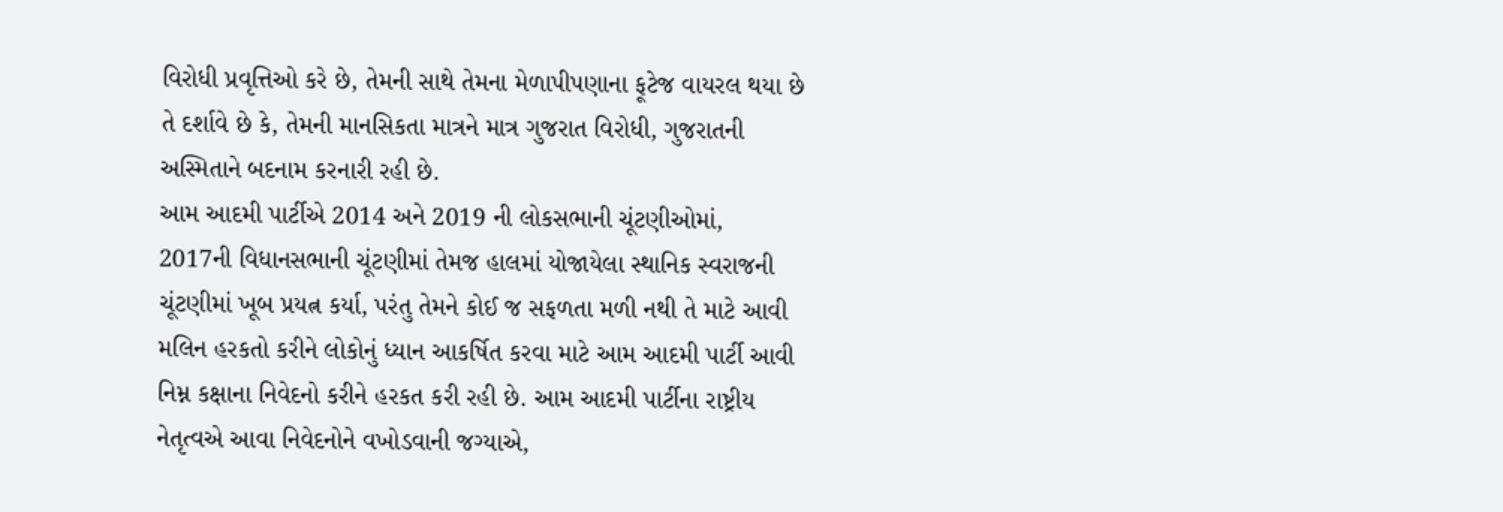વિરોધી પ્રવૃત્તિઓ કરે છે, તેમની સાથે તેમના મેળાપીપણાના ફૂટેજ વાયરલ થયા છે તે દર્શાવે છે કે, તેમની માનસિકતા માત્રને માત્ર ગુજરાત વિરોધી, ગુજરાતની અસ્મિતાને બદનામ કરનારી રહી છે.
આમ આદમી પાર્ટીએ 2014 અને 2019 ની લોકસભાની ચૂંટણીઓમાં, 2017ની વિધાનસભાની ચૂંટણીમાં તેમજ હાલમાં યોજાયેલા સ્થાનિક સ્વરાજની ચૂંટણીમાં ખૂબ પ્રયત્ન કર્યા, પરંતુ તેમને કોઈ જ સફળતા મળી નથી તે માટે આવી મલિન હરકતો કરીને લોકોનું ધ્યાન આકર્ષિત કરવા માટે આમ આદમી પાર્ટી આવી નિમ્ન કક્ષાના નિવેદનો કરીને હરકત કરી રહી છે. આમ આદમી પાર્ટીના રાષ્ટ્રીય નેતૃત્વએ આવા નિવેદનોને વખોડવાની જગ્યાએ,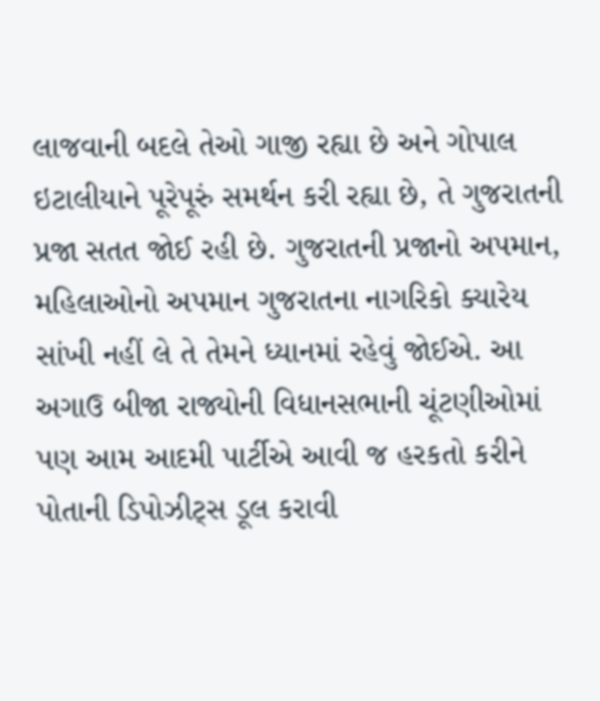લાજવાની બદલે તેઓ ગાજી રહ્યા છે અને ગોપાલ ઇટાલીયાને પૂરેપૂરું સમર્થન કરી રહ્યા છે, તે ગુજરાતની પ્રજા સતત જોઈ રહી છે. ગુજરાતની પ્રજાનો અપમાન, મહિલાઓનો અપમાન ગુજરાતના નાગરિકો ક્યારેય સાંખી નહીં લે તે તેમને ધ્યાનમાં રહેવું જોઈએ. આ અગાઉ બીજા રાજ્યોની વિધાનસભાની ચૂંટણીઓમાં પણ આમ આદમી પાર્ટીએ આવી જ હરકતો કરીને પોતાની ડિપોઝીટ્સ ડૂલ કરાવી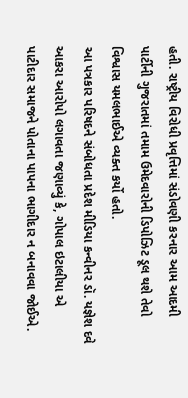હતી. રાષ્ટ્રીય વિરોધી પ્રવૃત્તિમાં સંડોવણી કરનાર આમ આદમી પાર્ટીની ગુજરાતમાં તમામ ઉમેદવારોની ડિપોઝિટ ડૂલ થશે તેવો વિશ્વાસ યમલભાઈએ વ્યક્ત કર્યો હતો.
આ પત્રકાર પરિષદને સંબોધતા પ્રદેશ મીડિયા કન્વીનર ડૉ. યજ્ઞેશ દવે આકરા આરોપો લગાવતા જણાવ્યું કે, ગોપાલ ઇટાલીયા એ પાટીદાર સમાજને પોતાના પાપના ભાગીદાર ન બનાવવા જોઈએ.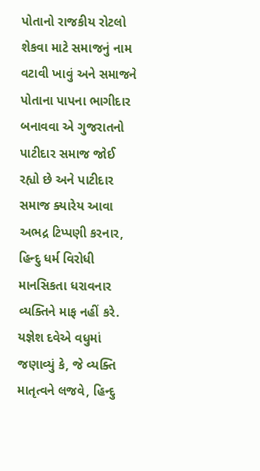પોતાનો રાજકીય રોટલો શેકવા માટે સમાજનું નામ વટાવી ખાવું અને સમાજને પોતાના પાપના ભાગીદાર બનાવવા એ ગુજરાતનો પાટીદાર સમાજ જોઈ રહ્યો છે અને પાટીદાર સમાજ ક્યારેય આવા અભદ્ર ટિપ્પણી કરનાર, હિન્દુ ધર્મ વિરોધી માનસિકતા ધરાવનાર વ્યક્તિને માફ નહીં કરે.
યજ્ઞેશ દવેએ વધુમાં જણાવ્યું કે, જે વ્યક્તિ માતૃત્વને લજવે, હિન્દુ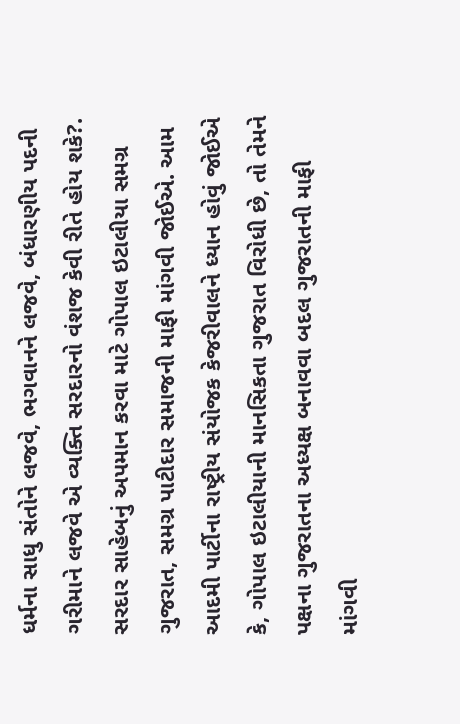ધર્મના સાધુ સંતોને લજવે, ભગવાનને લજવે, બંધારણીય પદની ગરીમાને લજવે એ વ્યક્તિ સરદારનો વંશજ કેવી રીતે હોય શકે?. સરદાર સાહેબનું અપમાન કરવા માટે ગોપાલ ઇટાલીયા સમગ્ર ગુજરાત, સમગ્ર પાટીદાર સમાજની માફી માંગવી જોઈએ. આમ આદમી પાર્ટીના રાષ્ટ્રીય સંયોજક કેજરીવાલને ધ્યાન હોવું જોઈએ કે, ગોપાલ ઇટાલીયાની માનસિકતા ગુજરાત વિરોધી છે, તો તેમને પક્ષના ગુજરાતના અધ્યક્ષ બનાવવા બદલ ગુજરાતની માફી માંગવી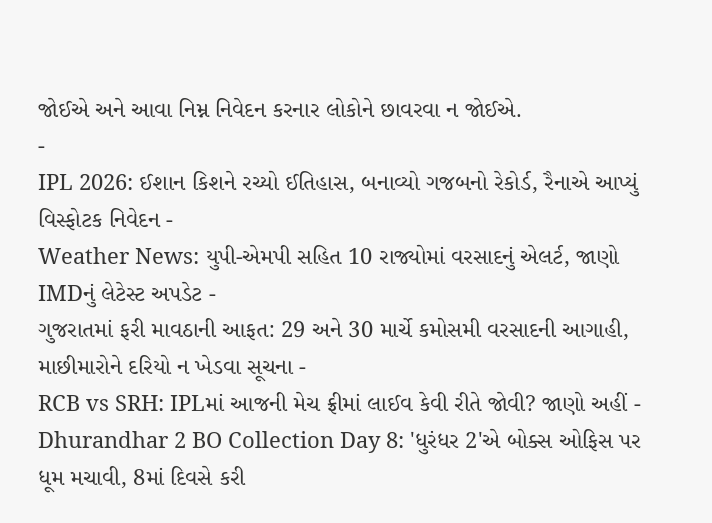જોઈએ અને આવા નિમ્ન નિવેદન કરનાર લોકોને છાવરવા ન જોઈએ.
-
IPL 2026: ઈશાન કિશને રચ્યો ઈતિહાસ, બનાવ્યો ગજબનો રેકોર્ડ, રૈનાએ આપ્યું વિસ્ફોટક નિવેદન -
Weather News: યુપી-એમપી સહિત 10 રાજ્યોમાં વરસાદનું એલર્ટ, જાણો IMDનું લેટેસ્ટ અપડેટ -
ગુજરાતમાં ફરી માવઠાની આફત: 29 અને 30 માર્ચે કમોસમી વરસાદની આગાહી, માછીમારોને દરિયો ન ખેડવા સૂચના -
RCB vs SRH: IPLમાં આજની મેચ ફ્રીમાં લાઈવ કેવી રીતે જોવી? જાણો અહીં -
Dhurandhar 2 BO Collection Day 8: 'ધુરંધર 2'એ બોક્સ ઓફિસ પર ધૂમ મચાવી, 8માં દિવસે કરી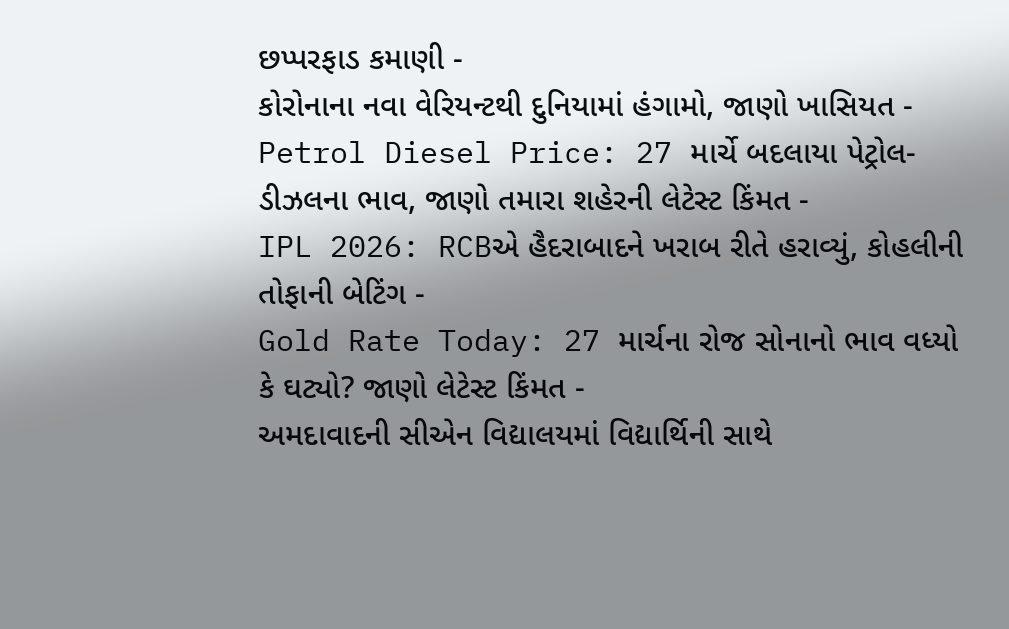છપ્પરફાડ કમાણી -
કોરોનાના નવા વેરિયન્ટથી દુનિયામાં હંગામો, જાણો ખાસિયત -
Petrol Diesel Price: 27 માર્ચે બદલાયા પેટ્રોલ-ડીઝલના ભાવ, જાણો તમારા શહેરની લેટેસ્ટ કિંમત -
IPL 2026: RCBએ હૈદરાબાદને ખરાબ રીતે હરાવ્યું, કોહલીની તોફાની બેટિંગ -
Gold Rate Today: 27 માર્ચના રોજ સોનાનો ભાવ વધ્યો કે ઘટ્યો? જાણો લેટેસ્ટ કિંમત -
અમદાવાદની સીએન વિદ્યાલયમાં વિદ્યાર્થિની સાથે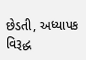છેડતી, અધ્યાપક વિરૂદ્ધ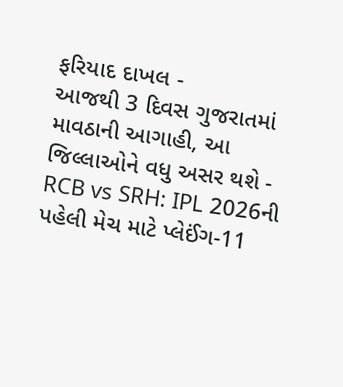ફરિયાદ દાખલ -
આજથી 3 દિવસ ગુજરાતમાં માવઠાની આગાહી, આ જિલ્લાઓને વધુ અસર થશે -
RCB vs SRH: IPL 2026ની પહેલી મેચ માટે પ્લેઈંગ-11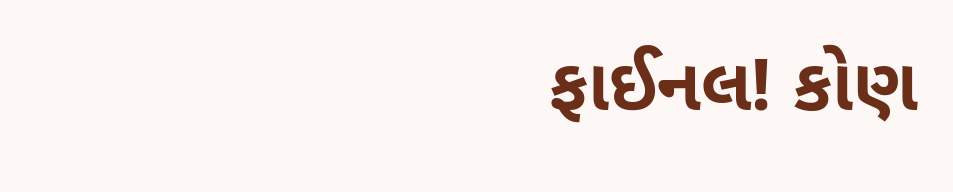ફાઈનલ! કોણ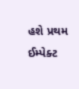હશે પ્રથમ ઈમ્પેક્ટ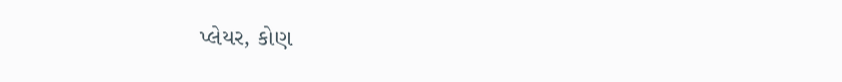પ્લેયર, કોણ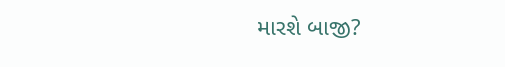મારશે બાજી?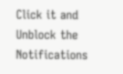Click it and Unblock the Notifications